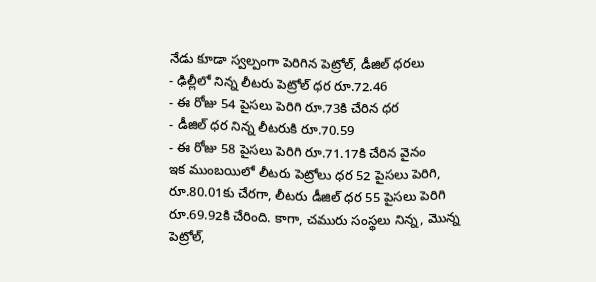నేడు కూడా స్వల్పంగా పెరిగిన పెట్రోల్, డీజిల్ ధరలు
- ఢిల్లీలో నిన్న లీటరు పెట్రోల్ ధర రూ.72.46
- ఈ రోజు 54 పైసలు పెరిగి రూ.73కి చేరిన ధర
- డీజిల్ ధర నిన్న లీటరుకి రూ.70.59
- ఈ రోజు 58 పైసలు పెరిగి రూ.71.17కి చేరిన వైనం
ఇక ముంబయిలో లీటరు పెట్రోలు ధర 52 పైసలు పెరిగి, రూ.80.01కు చేరగా, లీటరు డీజిల్ ధర 55 పైసలు పెరిగి రూ.69.92కి చేరింది. కాగా, చమురు సంస్థలు నిన్న, మొన్న పెట్రోల్,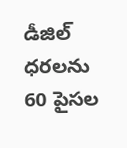డీజిల్ ధరలను 60 పైసల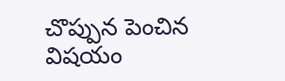చొప్పున పెంచిన విషయం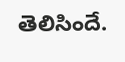తెలిసిందే.